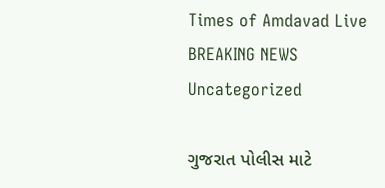Times of Amdavad Live
BREAKING NEWS
Uncategorized

ગુજરાત પોલીસ માટે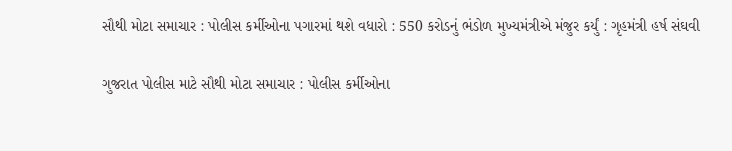સૌથી મોટા સમાચાર : પોલીસ કર્મીઓના પગારમાં થશે વધારો : 550 કરોડનું ભંડોળ મુખ્યમંત્રીએ મંજુર કર્યું : ગૃહમંત્રી હર્ષ સંઘવી

ગુજરાત પોલીસ માટે સૌથી મોટા સમાચાર : પોલીસ કર્મીઓના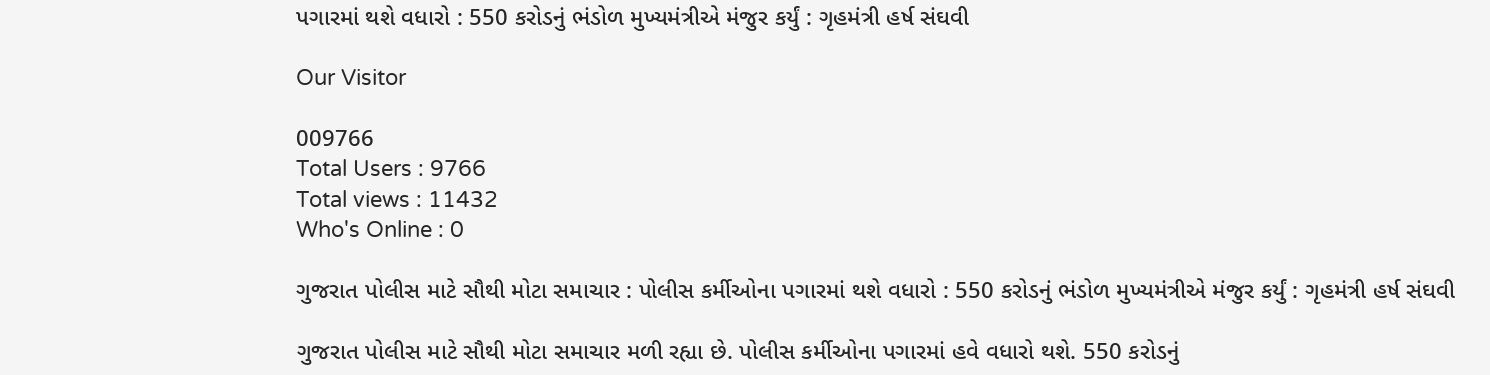પગારમાં થશે વધારો : 550 કરોડનું ભંડોળ મુખ્યમંત્રીએ મંજુર કર્યું : ગૃહમંત્રી હર્ષ સંઘવી

Our Visitor

009766
Total Users : 9766
Total views : 11432
Who's Online : 0

ગુજરાત પોલીસ માટે સૌથી મોટા સમાચાર : પોલીસ કર્મીઓના પગારમાં થશે વધારો : 550 કરોડનું ભંડોળ મુખ્યમંત્રીએ મંજુર કર્યું : ગૃહમંત્રી હર્ષ સંઘવી

ગુજરાત પોલીસ માટે સૌથી મોટા સમાચાર મળી રહ્યા છે. પોલીસ કર્મીઓના પગારમાં હવે વધારો થશે. 550 કરોડનું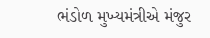ભંડોળ મુખ્યમંત્રીએ મંજુર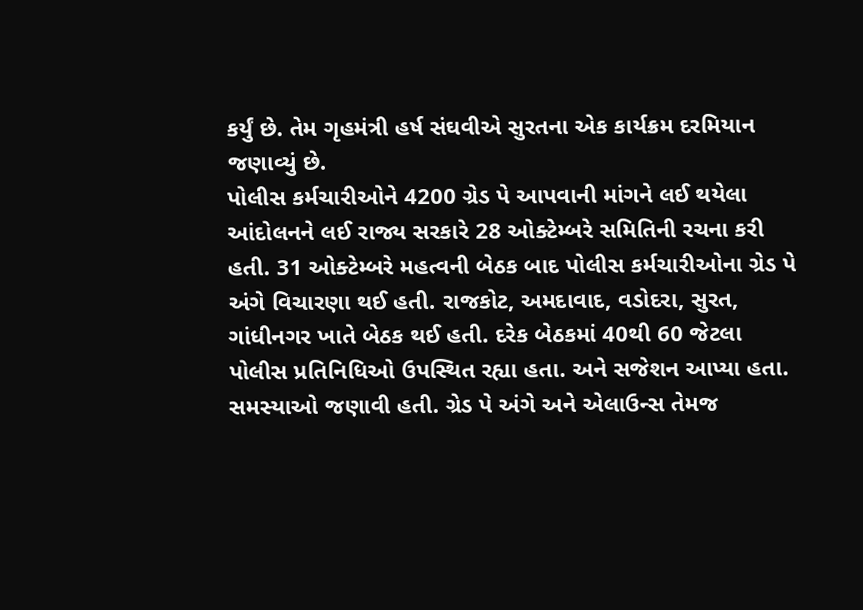કર્યું છે. તેમ ગૃહમંત્રી હર્ષ સંઘવીએ સુરતના એક કાર્યક્રમ દરમિયાન જણાવ્યું છે.
પોલીસ કર્મચારીઓને 4200 ગ્રેડ પે આપવાની માંગને લઈ થયેલા આંદોલનને લઈ રાજ્ય સરકારે 28 ઓક્ટેમ્બરે સમિતિની રચના કરી હતી. 31 ઓક્ટેમ્બરે મહત્વની બેઠક બાદ પોલીસ કર્મચારીઓના ગ્રેડ પે અંગે વિચારણા થઈ હતી. રાજકોટ, અમદાવાદ, વડોદરા, સુરત, ગાંધીનગર ખાતે બેઠક થઈ હતી. દરેક બેઠકમાં 40થી 60 જેટલા પોલીસ પ્રતિનિધિઓ ઉપસ્થિત રહ્યા હતા. અને સજેશન આપ્યા હતા. સમસ્યાઓ જણાવી હતી. ગ્રેડ પે અંગે અને એલાઉન્સ તેમજ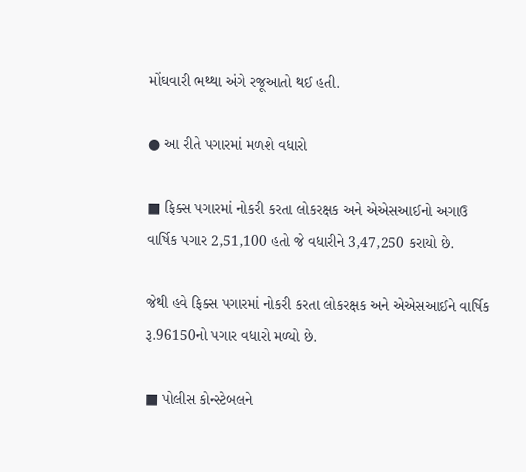મોંઘવારી ભથ્થા અંગે રજૂઆતો થઈ હતી.

● આ રીતે પગારમાં મળશે વધારો

■ ફિક્સ પગારમાં નોકરી કરતા લોકરક્ષક અને એએસઆઈનો અગાઉ વાર્ષિક પગાર 2,51,100 હતો જે વધારીને 3,47,250 કરાયો છે.

જેથી હવે ફિક્સ પગારમાં નોકરી કરતા લોકરક્ષક અને એએસઆઈને વાર્ષિક રૂ.96150નો પગાર વધારો મળ્યો છે.

■ પોલીસ કોન્સ્ટેબલને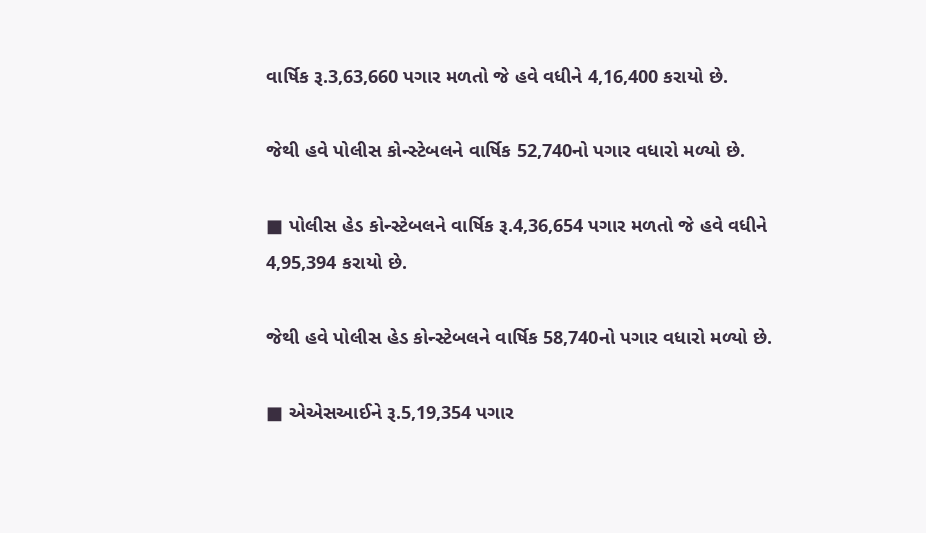વાર્ષિક રૂ.3,63,660 પગાર મળતો જે હવે વધીને 4,16,400 કરાયો છે.

જેથી હવે પોલીસ કોન્સ્ટેબલને વાર્ષિક 52,740નો પગાર વધારો મળ્યો છે.

■ પોલીસ હેડ કોન્સ્ટેબલને વાર્ષિક રૂ.4,36,654 પગાર મળતો જે હવે વધીને 4,95,394 કરાયો છે.

જેથી હવે પોલીસ હેડ કોન્સ્ટેબલને વાર્ષિક 58,740નો પગાર વધારો મળ્યો છે.

■ એએસઆઈને રૂ.5,19,354 પગાર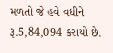મળતો જે હવે વધીને રૂ.5,84,094 કરાયો છે.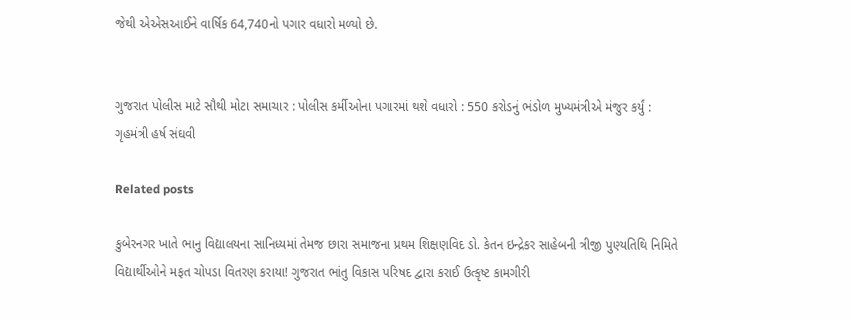જેથી એએસઆઈને વાર્ષિક 64,740નો પગાર વધારો મળ્યો છે.


ગુજરાત પોલીસ માટે સૌથી મોટા સમાચાર : પોલીસ કર્મીઓના પગારમાં થશે વધારો : 550 કરોડનું ભંડોળ મુખ્યમંત્રીએ મંજુર કર્યું : ગૃહમંત્રી હર્ષ સંઘવી

Related posts

કુબેરનગર ખાતે ભાનુ વિદ્યાલયના સાનિધ્યમાં તેમજ છારા સમાજના પ્રથમ શિક્ષણવિદ ડો. કેતન ઇન્દ્રેકર સાહેબની ત્રીજી પુણ્યતિથિ નિમિતે વિદ્યાર્થીઓને મફત ચોપડા વિતરણ કરાયા! ગુજરાત ભાંતુ વિકાસ પરિષદ દ્વારા કરાઈ ઉત્કૃષ્ટ કામગીરી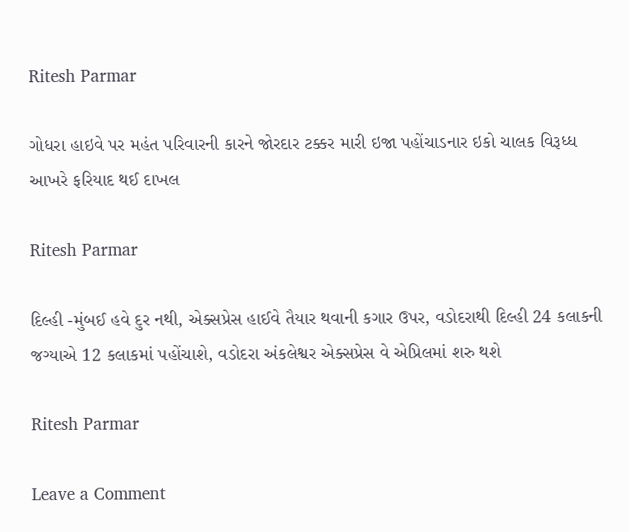Ritesh Parmar

ગોધરા હાઇવે પર મહંત પરિવારની કારને જોરદાર ટક્કર મારી ઇજા પહોંચાડનાર ઇકો ચાલક વિરૂધ્ધ આખરે ફરિયાદ થઈ દાખલ

Ritesh Parmar

દિલ્હી -મુંબઈ હવે દુર નથી, એક્સપ્રેસ હાઈવે તૈયાર થવાની કગાર ઉપર, વડોદરાથી દિલ્હી 24 કલાકની જગ્યાએ 12 કલાકમાં પહોંચાશે, વડોદરા અંકલેશ્વર એક્સપ્રેસ વે એપ્રિલમાં શરુ થશે

Ritesh Parmar

Leave a Comment